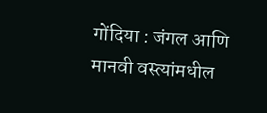गोंदिया : जंगल आणि मानवी वस्त्यांमधील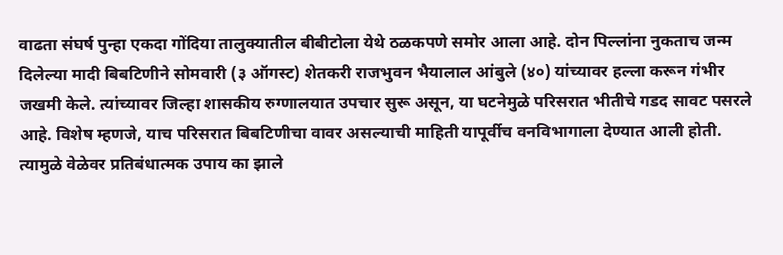वाढता संघर्ष पुन्हा एकदा गोंदिया तालुक्यातील बीबीटोला येथे ठळकपणे समोर आला आहे. दोन पिल्लांना नुकताच जन्म दिलेल्या मादी बिबटिणीने सोमवारी (३ ऑगस्ट) शेतकरी राजभुवन भैयालाल आंबुले (४०) यांच्यावर हल्ला करून गंभीर जखमी केले. त्यांच्यावर जिल्हा शासकीय रुग्णालयात उपचार सुरू असून, या घटनेमुळे परिसरात भीतीचे गडद सावट पसरले आहे. विशेष म्हणजे, याच परिसरात बिबटिणीचा वावर असल्याची माहिती यापूर्वीच वनविभागाला देण्यात आली होती. त्यामुळे वेळेवर प्रतिबंधात्मक उपाय का झाले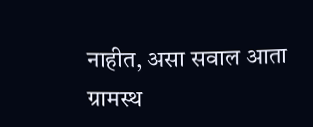नाहीत, असा सवाल आता ग्रामस्थ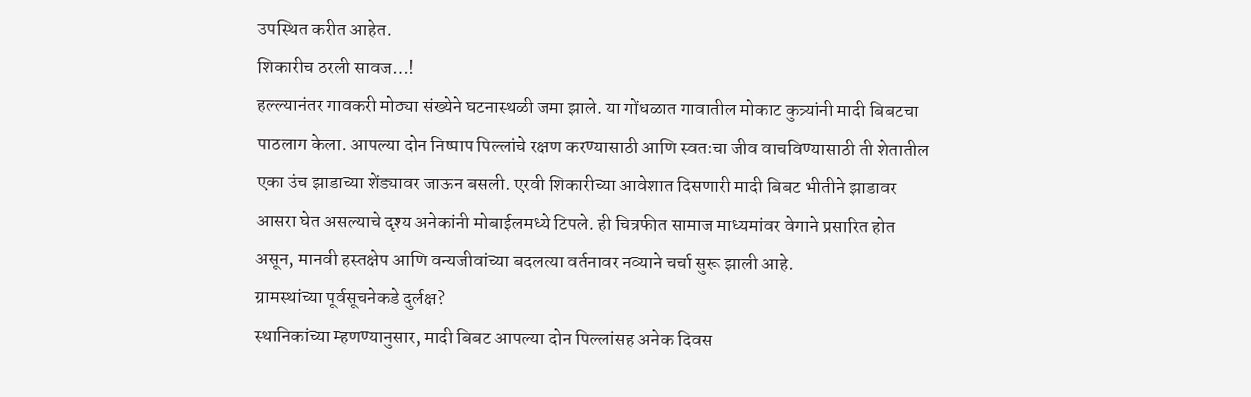उपस्थित करीत आहेत.
शिकारीच ठरली सावज…!
हल्ल्यानंतर गावकरी मोठ्या संख्येने घटनास्थळी जमा झाले. या गोंधळात गावातील मोकाट कुत्र्यांनी मादी बिबटचा पाठलाग केला. आपल्या दोन निष्पाप पिल्लांचे रक्षण करण्यासाठी आणि स्वतःचा जीव वाचविण्यासाठी ती शेतातील एका उंच झाडाच्या शेंड्यावर जाऊन बसली. एरवी शिकारीच्या आवेशात दिसणारी मादी बिबट भीतीने झाडावर आसरा घेत असल्याचे दृश्य अनेकांनी मोबाईलमध्ये टिपले. ही चित्रफीत सामाज माध्यमांवर वेगाने प्रसारित होत असून, मानवी हस्तक्षेप आणि वन्यजीवांच्या बदलत्या वर्तनावर नव्याने चर्चा सुरू झाली आहे.
ग्रामस्थांच्या पूर्वसूचनेकडे दुर्लक्ष?
स्थानिकांच्या म्हणण्यानुसार, मादी बिबट आपल्या दोन पिल्लांसह अनेक दिवस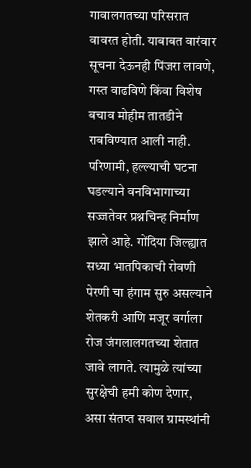गावालगतच्या परिसरात वावरत होती. याबाबत वारंवार सूचना देऊनही पिंजरा लावणे, गस्त वाढविणे किंवा विशेष बचाव मोहीम तातडीने राबविण्यात आली नाही. परिणामी, हल्ल्याची घटना घडल्याने वनविभागाच्या सज्जतेवर प्रश्नचिन्ह निर्माण झाले आहे. गोंदिया जिल्ह्यात सध्या भातपिकाची रोवणी पेरणी चा हंगाम सुरु असल्याने शेतकरी आणि मजूर वर्गाला रोज जंगलालगतच्या शेतात जावे लागते. त्यामुळे त्यांच्या सुरक्षेची हमी कोण देणार, असा संतप्त सवाल ग्रामस्थांनी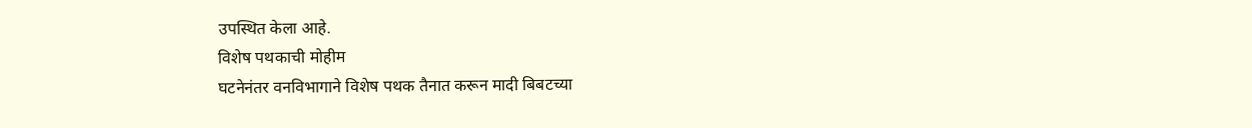उपस्थित केला आहे.
विशेष पथकाची मोहीम
घटनेनंतर वनविभागाने विशेष पथक तैनात करून मादी बिबटच्या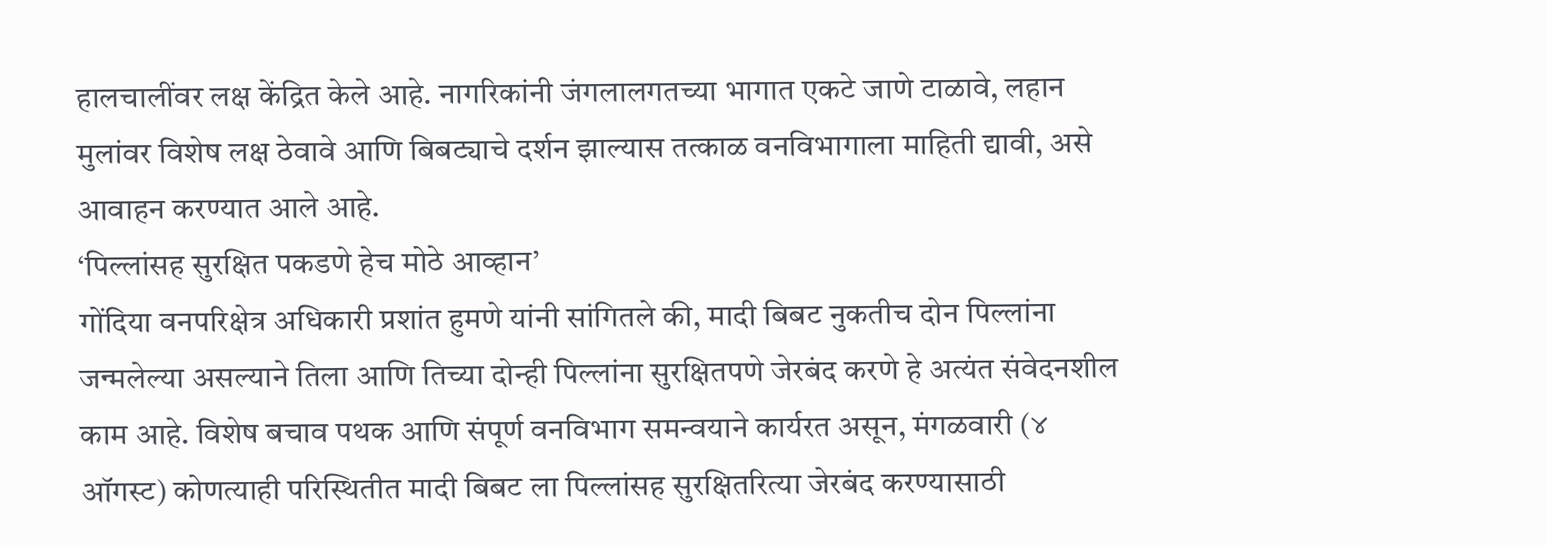हालचालींवर लक्ष केंद्रित केले आहे. नागरिकांनी जंगलालगतच्या भागात एकटे जाणे टाळावे, लहान मुलांवर विशेष लक्ष ठेवावे आणि बिबट्याचे दर्शन झाल्यास तत्काळ वनविभागाला माहिती द्यावी, असे आवाहन करण्यात आले आहे.
‘पिल्लांसह सुरक्षित पकडणे हेच मोठे आव्हान’
गोंदिया वनपरिक्षेत्र अधिकारी प्रशांत हुमणे यांनी सांगितले की, मादी बिबट नुकतीच दोन पिल्लांना जन्मलेल्या असल्याने तिला आणि तिच्या दोन्ही पिल्लांना सुरक्षितपणे जेरबंद करणे हे अत्यंत संवेदनशील काम आहे. विशेष बचाव पथक आणि संपूर्ण वनविभाग समन्वयाने कार्यरत असून, मंगळवारी (४ ऑगस्ट) कोणत्याही परिस्थितीत मादी बिबट ला पिल्लांसह सुरक्षितरित्या जेरबंद करण्यासाठी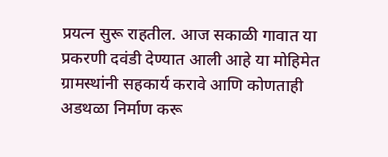प्रयत्न सुरू राहतील. आज सकाळी गावात या प्रकरणी दवंडी देण्यात आली आहे या मोहिमेत ग्रामस्थांनी सहकार्य करावे आणि कोणताही अडथळा निर्माण करू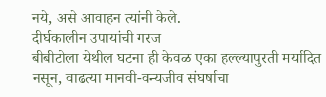नये, असे आवाहन त्यांनी केले.
दीर्घकालीन उपायांची गरज
बीबीटोला येथील घटना ही केवळ एका हल्ल्यापुरती मर्यादित नसून, वाढत्या मानवी-वन्यजीव संघर्षाचा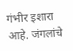गंभीर इशारा आहे. जंगलांचे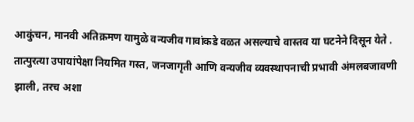आकुंचन, मानवी अतिक्रमण यामुळे वन्यजीव गावांकडे वळत असल्याचे वास्तव या घटनेने दिसून येते . तात्पुरत्या उपायांपेक्षा नियमित गस्त, जनजागृती आणि वन्यजीव व्यवस्थापनाची प्रभावी अंमलबजावणी झाली, तरच अशा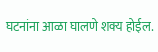घटनांना आळा घालणे शक्य होईल.